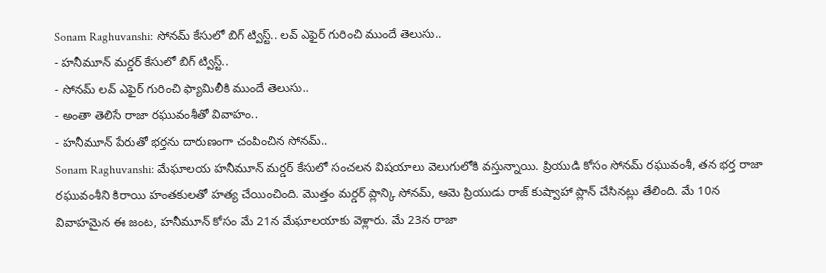Sonam Raghuvanshi: సోనమ్ కేసులో బిగ్ ట్విస్ట్.. లవ్ ఎఫైర్ గురించి ముందే తెలుసు..
- హనీమూన్ మర్డర్ కేసులో బిగ్ ట్విస్ట్..
- సోనమ్ లవ్ ఎఫైర్ గురించి ఫ్యామిలీకి ముందే తెలుసు..
- అంతా తెలిసే రాజా రఘువంశీతో వివాహం..
- హనీమూన్ పేరుతో భర్తను దారుణంగా చంపించిన సోనమ్..
Sonam Raghuvanshi: మేఘాలయ హనీమూన్ మర్డర్ కేసులో సంచలన విషయాలు వెలుగులోకి వస్తున్నాయి. ప్రియుడి కోసం సోనమ్ రఘువంశీ, తన భర్త రాజా రఘువంశీని కిరాయి హంతకులతో హత్య చేయించింది. మొత్తం మర్డర్ ప్లాన్కి సోనమ్, ఆమె ప్రియుడు రాజ్ కుష్వాహా ప్లాన్ చేసినట్లు తేలింది. మే 10న వివాహమైన ఈ జంట, హనీమూన్ కోసం మే 21న మేఘాలయాకు వెళ్లారు. మే 23న రాజా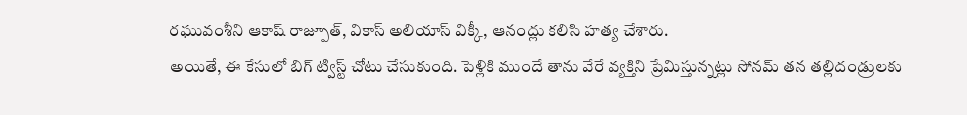రఘువంశీని ఆకాష్ రాజ్పూత్, వికాస్ అలియాస్ విక్కీ, ఆనంద్లు కలిసి హత్య చేశారు.
అయితే, ఈ కేసులో బిగ్ ట్విస్ట్ చోటు చేసుకుంది. పెళ్లికి ముందే తాను వేరే వ్యక్తిని ప్రేమిస్తున్నట్లు సోనమ్ తన తల్లిదండ్రులకు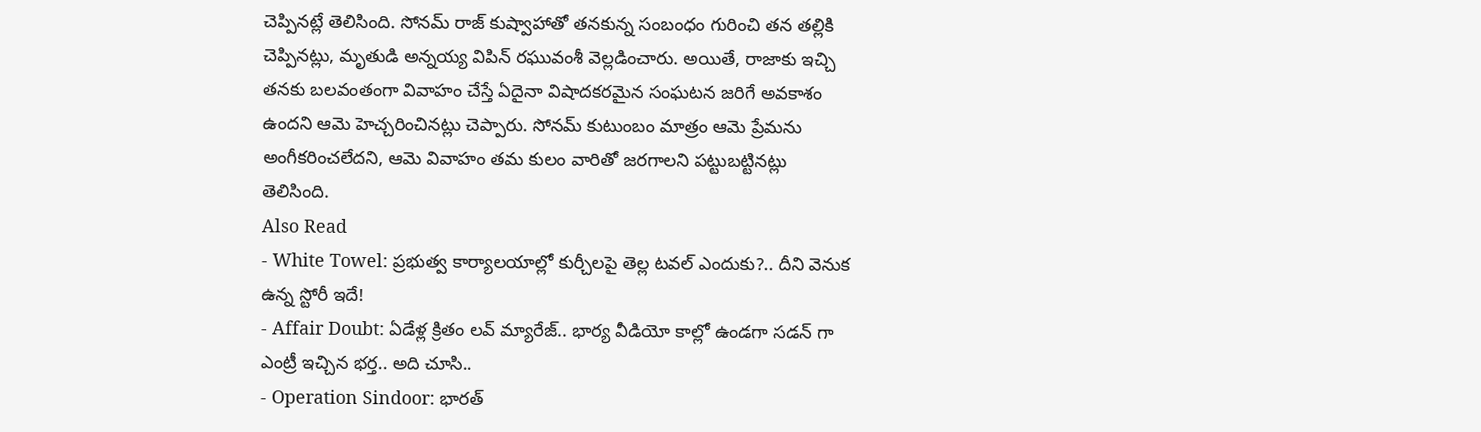చెప్పినట్లే తెలిసింది. సోనమ్ రాజ్ కుష్వాహాతో తనకున్న సంబంధం గురించి తన తల్లికి చెప్పినట్లు, మృతుడి అన్నయ్య విపిన్ రఘువంశీ వెల్లడించారు. అయితే, రాజాకు ఇచ్చి తనకు బలవంతంగా వివాహం చేస్తే ఏదైనా విషాదకరమైన సంఘటన జరిగే అవకాశం ఉందని ఆమె హెచ్చరించినట్లు చెప్పారు. సోనమ్ కుటుంబం మాత్రం ఆమె ప్రేమను అంగీకరించలేదని, ఆమె వివాహం తమ కులం వారితో జరగాలని పట్టుబట్టినట్లు తెలిసింది.
Also Read
- White Towel: ప్రభుత్వ కార్యాలయాల్లో కుర్చీలపై తెల్ల టవల్ ఎందుకు?.. దీని వెనుక ఉన్న స్టోరీ ఇదే!
- Affair Doubt: ఏడేళ్ల క్రితం లవ్ మ్యారేజ్.. భార్య వీడియో కాల్లో ఉండగా సడన్ గా ఎంట్రీ ఇచ్చిన భర్త.. అది చూసి..
- Operation Sindoor: భారత్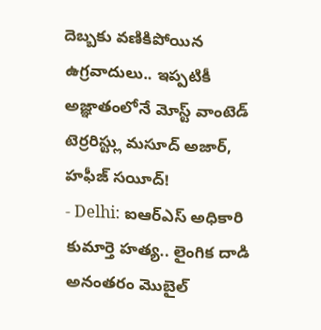దెబ్బకు వణికిపోయిన ఉగ్రవాదులు.. ఇప్పటికీ అజ్ఞాతంలోనే మోస్ట్ వాంటెడ్ టెర్రరిస్ట్లు మసూద్ అజార్, హఫీజ్ సయీద్!
- Delhi: ఐఆర్ఎస్ అధికారి కుమార్తె హత్య.. లైంగిక దాడి అనంతరం మొబైల్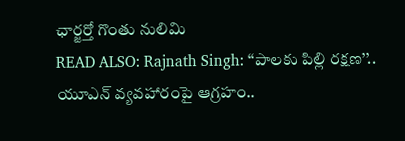ఛార్జర్తో గొంతు నులిమి
READ ALSO: Rajnath Singh: ‘‘పాలకు పిల్లి రక్షణ’’.. యూఎన్ వ్యవహారంపై ఆగ్రహం..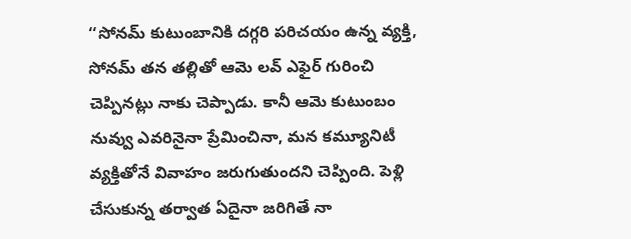‘‘సోనమ్ కుటుంబానికి దగ్గరి పరిచయం ఉన్న వ్యక్తి, సోనమ్ తన తల్లితో ఆమె లవ్ ఎఫైర్ గురించి చెప్పినట్లు నాకు చెప్పాడు. కానీ ఆమె కుటుంబం నువ్వు ఎవరినైనా ప్రేమించినా, మన కమ్యూనిటీ వ్యక్తితోనే వివాహం జరుగుతుందని చెప్పింది. పెళ్లి చేసుకున్న తర్వాత ఏదైనా జరిగితే నా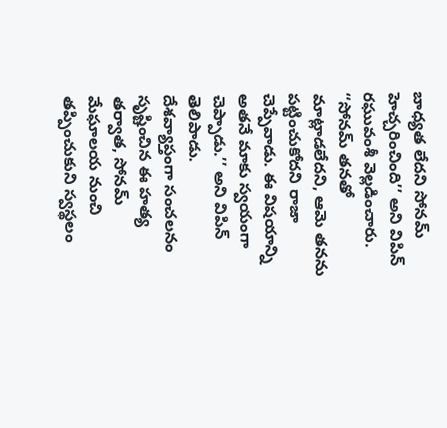బాధ్యత లేదని సోనమ్ హెచ్చరించింది’’ అని విపిన్ రఘువంశీ వెల్లడించారు. ‘‘సోనమ్ తనతో మాట్లాడలేదని, ఆమె తనను పట్టించుకోదని రాజా చెప్పేవాడు. ఈ విషయాన్ని అతనే మాకు స్వయంగా చెప్పాడు.’’ అని విపిన్ తెలిపాడు.
దేశవ్యాప్తంగా సంచలనం సృష్టించిన ఈ హత్య తర్వాత, సోనమ్ మేఘాలయ నుంచి తప్పించుకుని స్వస్థలం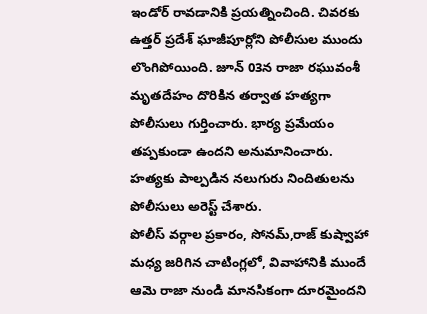ఇండోర్ రావడానికి ప్రయత్నించింది. చివరకు ఉత్తర్ ప్రదేశ్ ఘాజీపూర్లోని పోలీసుల ముందు లొంగిపోయింది. జూన్ 03న రాజా రఘువంశీ మృతదేహం దొరికిన తర్వాత హత్యగా పోలీసులు గుర్తించారు. భార్య ప్రమేయం తప్పకుండా ఉందని అనుమానించారు. హత్యకు పాల్పడిన నలుగురు నిందితులను పోలీసులు అరెస్ట్ చేశారు.
పోలీస్ వర్గాల ప్రకారం, సోనమ్,రాజ్ కుష్వాహా మధ్య జరిగిన చాటింగ్లలో, వివాహానికి ముందే ఆమె రాజా నుండి మానసికంగా దూరమైందని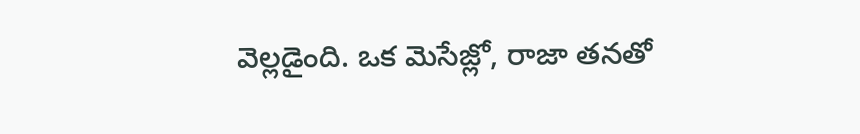వెల్లడైంది. ఒక మెసేజ్లో, రాజా తనతో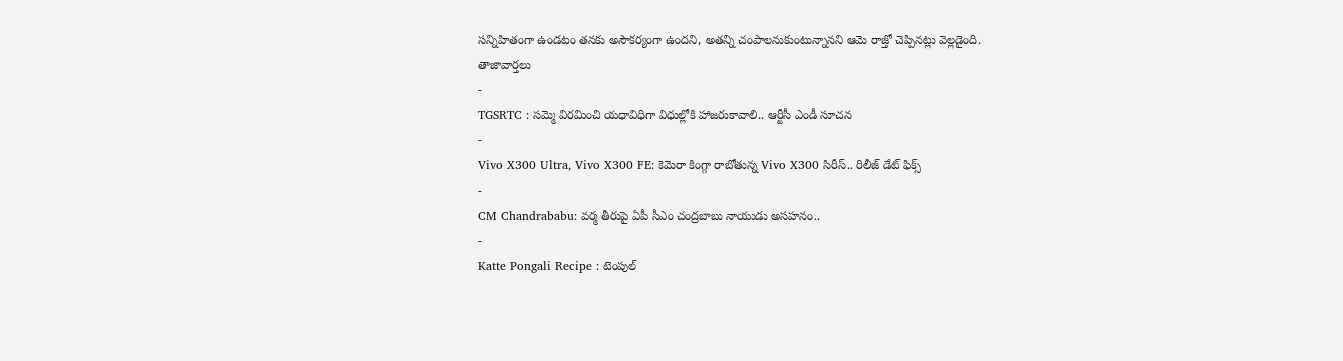సన్నిహితంగా ఉండటం తనకు అసౌకర్యంగా ఉందని, అతన్ని చంపాలనుకుంటున్నానని ఆమె రాజ్తో చెప్పినట్లు వెల్లడైంది.
తాజావార్తలు
-
TGSRTC : సమ్మె విరమించి యధావిధిగా విధుల్లోకి హాజరుకావాలి.. ఆర్టీసీ ఎండీ సూచన
-
Vivo X300 Ultra, Vivo X300 FE: కెమెరా కింగ్గా రాబోతున్న Vivo X300 సిరీస్.. రిలీజ్ డేట్ ఫిక్స్
-
CM Chandrababu: వర్మ తీరుపై ఏపీ సీఎం చంద్రబాబు నాయుడు అసహనం..
-
Katte Pongali Recipe : టెంపుల్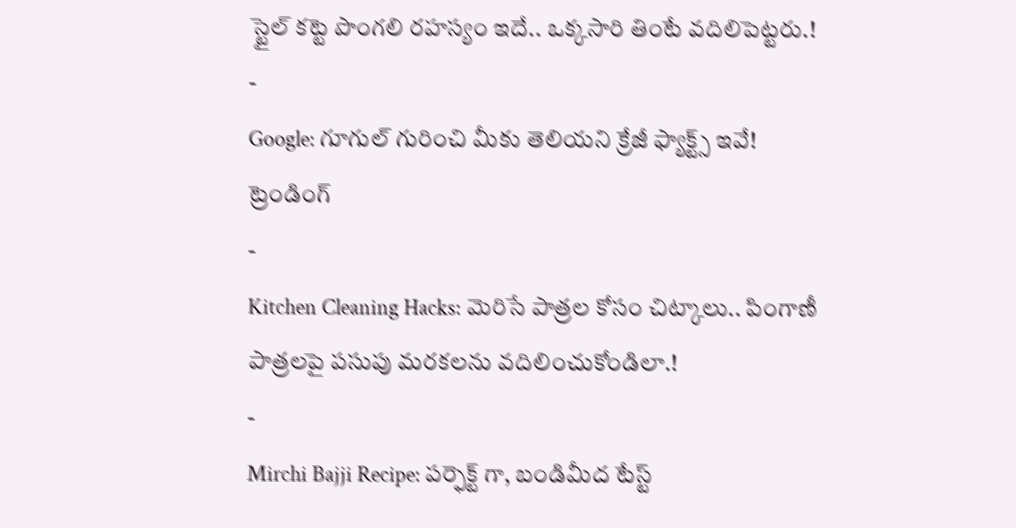స్టైల్ కట్టె పొంగలి రహస్యం ఇదే.. ఒక్కసారి తింటే వదిలిపెట్టరు.!
-
Google: గూగుల్ గురించి మీకు తెలియని క్రేజీ ఫ్యాక్ట్స్ ఇవే!
ట్రెండింగ్
-
Kitchen Cleaning Hacks: మెరిసే పాత్రల కోసం చిట్కాలు.. పింగాణీ పాత్రలపై పసుపు మరకలను వదిలించుకోండిలా.!
-
Mirchi Bajji Recipe: పర్ఫెక్ట్ గా, బండిమీద టేస్ట్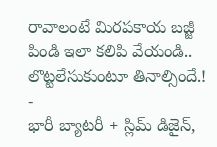రావాలంటే మిరపకాయ బజ్జీ పిండి ఇలా కలిపి వేయండి.. లొట్టలేసుకుంటూ తినాల్సిందే.!
-
భారీ బ్యాటరీ + స్లిమ్ డిజైన్,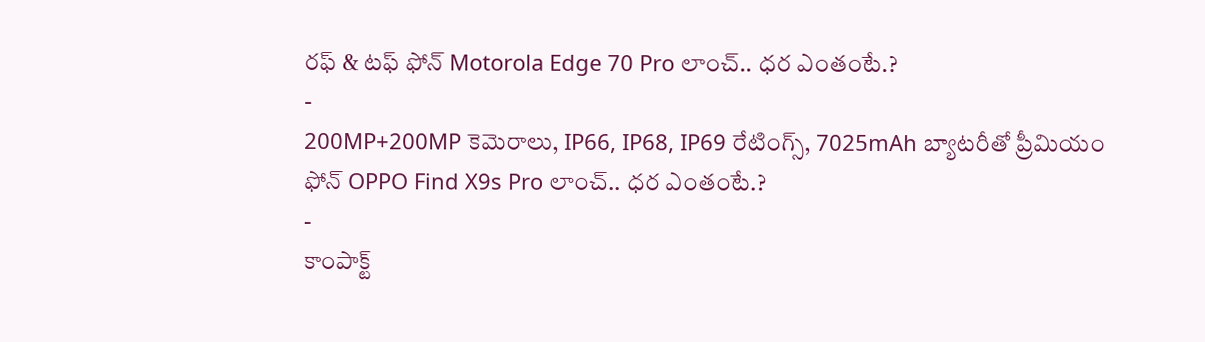రఫ్ & టఫ్ ఫోన్ Motorola Edge 70 Pro లాంచ్.. ధర ఎంతంటే.?
-
200MP+200MP కెమెరాలు, IP66, IP68, IP69 రేటింగ్స్, 7025mAh బ్యాటరీతో ప్రీమియం ఫోన్ OPPO Find X9s Pro లాంచ్.. ధర ఎంతంటే.?
-
కాంపాక్ట్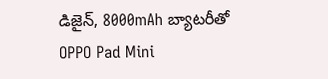డిజైన్, 8000mAh బ్యాటరీతో OPPO Pad Mini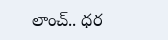లాంచ్.. ధర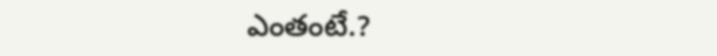ఎంతంటే.?